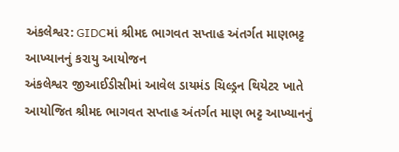અંકલેશ્વર: GIDCમાં શ્રીમદ ભાગવત સપ્તાહ અંતર્ગત માણભટ્ટ આખ્યાનનું કરાયુ આયોજન
અંકલેશ્વર જીઆઈડીસીમાં આવેલ ડાયમંડ ચિલ્ડ્રન થિયેટર ખાતે આયોજિત શ્રીમદ ભાગવત સપ્તાહ અંતર્ગત માણ ભટ્ટ આખ્યાનનું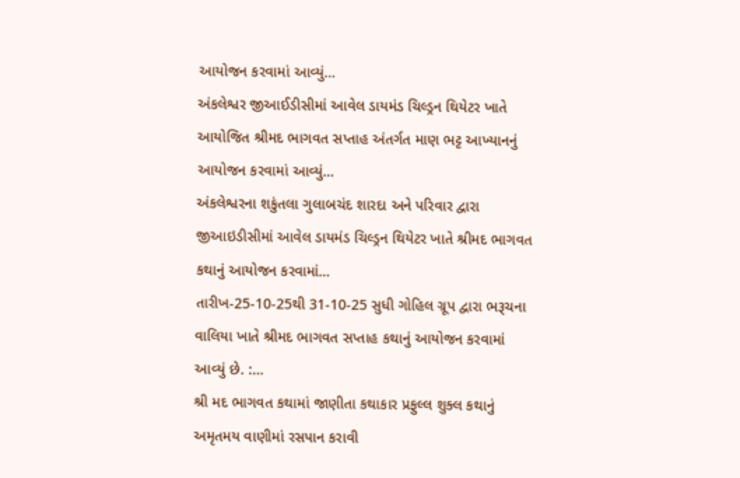આયોજન કરવામાં આવ્યું…
અંકલેશ્વર જીઆઈડીસીમાં આવેલ ડાયમંડ ચિલ્ડ્રન થિયેટર ખાતે આયોજિત શ્રીમદ ભાગવત સપ્તાહ અંતર્ગત માણ ભટ્ટ આખ્યાનનું આયોજન કરવામાં આવ્યું…
અંકલેશ્વરના શકુંતલા ગુલાબચંદ શારદા અને પરિવાર દ્વારા જીઆઇડીસીમાં આવેલ ડાયમંડ ચિલ્ડ્રન થિયેટર ખાતે શ્રીમદ ભાગવત કથાનું આયોજન કરવામાં…
તારીખ-25-10-25થી 31-10-25 સુધી ગોહિલ ગ્રૂપ દ્વારા ભરૂચના વાલિયા ખાતે શ્રીમદ ભાગવત સપ્તાહ કથાનું આયોજન કરવામાં આવ્યું છે. :…
શ્રી મદ ભાગવત કથામાં જાણીતા કથાકાર પ્રફુલ્લ શુક્લ કથાનું અમૃતમય વાણીમાં રસપાન કરાવી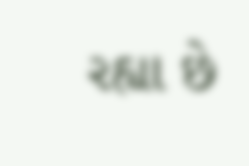રહ્યા છે